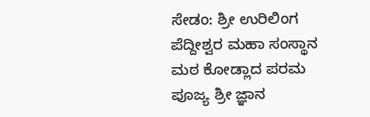ಸೇಡಂ: ಶ್ರೀ ಉರಿಲಿಂಗ ಪೆದ್ದೀಶ್ವರ ಮಹಾ ಸಂಸ್ಥಾನ ಮಠ ಕೋಡ್ಲಾದ ಪರಮ ಪೂಜ್ಯ ಶ್ರೀ ಜ್ಞಾನ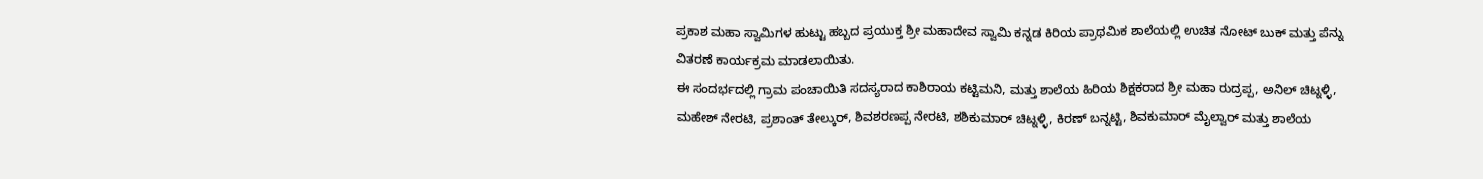ಪ್ರಕಾಶ ಮಹಾ ಸ್ವಾಮಿಗಳ ಹುಟ್ಟು ಹಬ್ಬದ ಪ್ರಯುಕ್ತ ಶ್ರೀ ಮಹಾದೇವ ಸ್ವಾಮಿ ಕನ್ನಡ ಕಿರಿಯ ಪ್ರಾಥಮಿಕ ಶಾಲೆಯಲ್ಲಿ ಉಚಿತ ನೋಟ್ ಬುಕ್ ಮತ್ತು ಪೆನ್ನು ವಿತರಣೆ ಕಾರ್ಯಕ್ರಮ ಮಾಡಲಾಯಿತು.
ಈ ಸಂದರ್ಭದಲ್ಲಿ ಗ್ರಾಮ ಪಂಚಾಯಿತಿ ಸದಸ್ಯರಾದ ಕಾಶಿರಾಯ ಕಟ್ಟಿಮನಿ, ಮತ್ತು ಶಾಲೆಯ ಹಿರಿಯ ಶಿಕ್ಷಕರಾದ ಶ್ರೀ ಮಹಾ ರುದ್ರಪ್ಪ, ಅನಿಲ್ ಚಿಟ್ನಳ್ಳಿ, ಮಹೇಶ್ ನೇರಟಿ, ಪ್ರಶಾಂತ್ ತೇಲ್ಕುರ್, ಶಿವಶರಣಪ್ಪ ನೇರಟಿ, ಶಶಿಕುಮಾರ್ ಚಿಟ್ನಳ್ಳಿ, ಕಿರಣ್ ಬನ್ನಟ್ಟಿ, ಶಿವಕುಮಾರ್ ಮೈಲ್ವಾರ್ ಮತ್ತು ಶಾಲೆಯ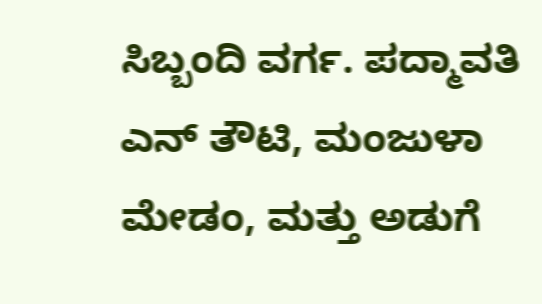ಸಿಬ್ಬಂದಿ ವರ್ಗ. ಪದ್ಮಾವತಿ ಎನ್ ತೌಟಿ, ಮಂಜುಳಾ ಮೇಡಂ, ಮತ್ತು ಅಡುಗೆ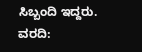ಸಿಬ್ಬಂದಿ ಇದ್ದರು.
ವರದಿ: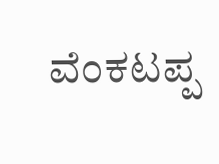ವೆಂಕಟಪ್ಪ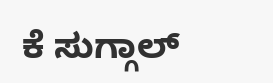ಕೆ ಸುಗ್ಗಾಲ್